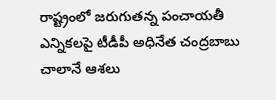రాష్ట్రంలో జరుగుతన్న పంచాయతీ ఎన్నికలపై టీడీపీ అధినేత చంద్రబాబు చాలానే ఆశలు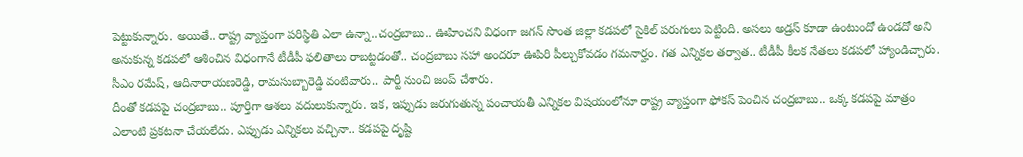పెట్టుకున్నారు. అయితే.. రాష్ట్ర వ్యాప్తంగా పరిస్థితి ఎలా ఉన్నా..చంద్రబాబు.. ఊహించని విధంగా జగన్ సొంత జిల్లా కడపలో సైకిల్ పరుగులు పెట్టింది. అసలు అడ్రస్ కూడా ఉంటుందో ఉండదో అని అనుకున్న కడపలో ఆశించిన విధంగానే టీడీపీ ఫలితాలు రాబట్టడంతో.. చంద్రబాబు సహా అందరూ ఊపిరి పీల్చుకోవడం గమనార్హం. గత ఎన్నికల తర్వాత.. టీడీపీ కీలక నేతలు కడపలో హ్యాండిచ్చారు. సీఎం రమేష్, ఆదినారాయణరెడ్డి, రామసుబ్బారెడ్డి వంటివారు.. పార్టీ నుంచి జంప్ చేశారు.
దీంతో కడపపై చంద్రబాబు.. పూర్తిగా ఆశలు వదులుకున్నారు. ఇక, ఇప్పుడు జరుగుతున్న పంచాయతీ ఎన్నికల విషయంలోనూ రాష్ట్ర వ్యాప్తంగా ఫోకస్ పెంచిన చంద్రబాబు.. ఒక్క కడపపై మాత్రం ఎలాంటి ప్రకటనా చేయలేదు. ఎప్పుడు ఎన్నికలు వచ్చినా.. కడపపై దృష్టి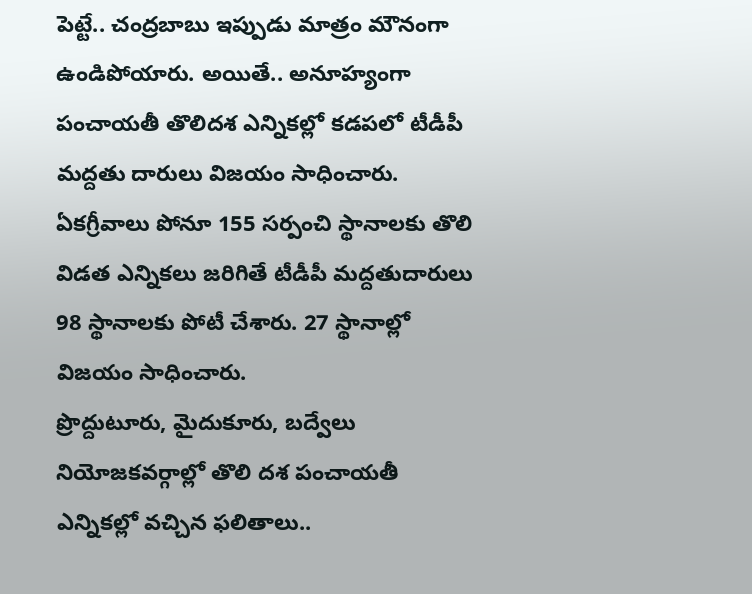పెట్టే.. చంద్రబాబు ఇప్పుడు మాత్రం మౌనంగా ఉండిపోయారు. అయితే.. అనూహ్యంగా పంచాయతీ తొలిదశ ఎన్నికల్లో కడపలో టీడీపీ మద్దతు దారులు విజయం సాధించారు. ఏకగ్రీవాలు పోనూ 155 సర్పంచి స్థానాలకు తొలి విడత ఎన్నికలు జరిగితే టీడీపీ మద్దతుదారులు 98 స్థానాలకు పోటీ చేశారు. 27 స్థానాల్లో విజయం సాధించారు.
ప్రొద్దుటూరు, మైదుకూరు, బద్వేలు నియోజకవర్గాల్లో తొలి దశ పంచాయతీ ఎన్నికల్లో వచ్చిన ఫలితాలు..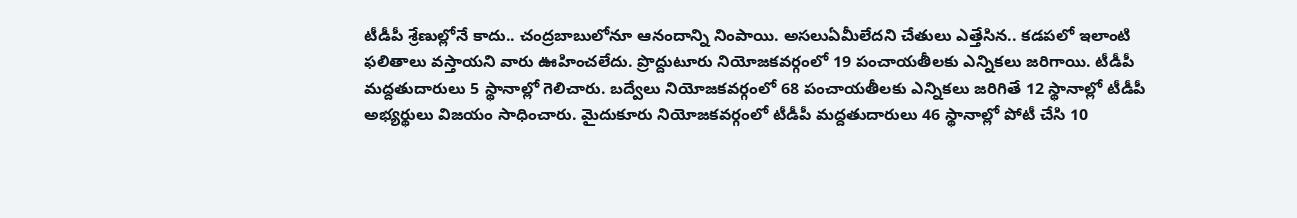టీడీపీ శ్రేణుల్లోనే కాదు.. చంద్రబాబులోనూ ఆనందాన్ని నింపాయి. అసలుఏమీలేదని చేతులు ఎత్తేసిన.. కడపలో ఇలాంటి ఫలితాలు వస్తాయని వారు ఊహించలేదు. ప్రొద్దుటూరు నియోజకవర్గంలో 19 పంచాయతీలకు ఎన్నికలు జరిగాయి. టీడీపీ మద్దతుదారులు 5 స్థానాల్లో గెలిచారు. బద్వేలు నియోజకవర్గంలో 68 పంచాయతీలకు ఎన్నికలు జరిగితే 12 స్థానాల్లో టీడీపీ అభ్యర్థులు విజయం సాధించారు. మైదుకూరు నియోజకవర్గంలో టీడీపీ మద్దతుదారులు 46 స్థానాల్లో పోటీ చేసి 10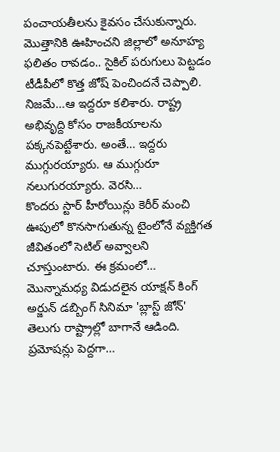పంచాయతీలను కైవసం చేసుకున్నారు. మొత్తానికి ఊహించని జిల్లాలో అనూహ్య ఫలితం రావడం.. సైకిల్ పరుగులు పెట్టడం టీడీపీలో కొత్త జోష్ పెంచిందనే చెప్పాలి.
నిజమే…ఆ ఇద్దరూ కలిశారు. రాష్ట్ర అభివృద్ది కోసం రాజకీయాలను పక్కనపెట్టేశారు. అంతే… ఇద్దరు ముగ్గురయ్యారు. ఆ ముగ్గురూ నలుగురయ్యారు. వెరసి…
కొందరు స్టార్ హీరోయిన్లు కెరీర్ మంచి ఊపులో కొనసాగుతున్న టైంలోనే వ్యక్తిగత జీవితంలో సెటిల్ అవ్వాలని చూస్తుంటారు. ఈ క్రమంలో…
మొన్నామధ్య విడుదలైన యాక్షన్ కింగ్ అర్జున్ డబ్బింగ్ సినిమా 'బ్లాస్ట్ జోన్' తెలుగు రాష్ట్రాల్లో బాగానే ఆడింది. ప్రమోషన్లు పెద్దగా…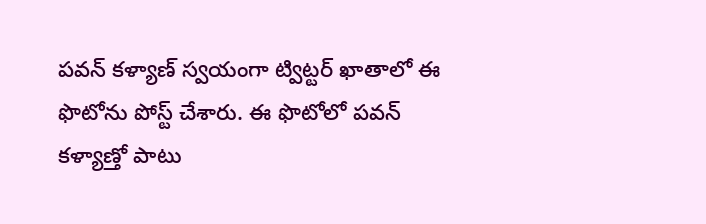పవన్ కళ్యాణ్ స్వయంగా ట్విట్టర్ ఖాతాలో ఈ ఫొటోను పోస్ట్ చేశారు. ఈ ఫొటోలో పవన్ కళ్యాణ్తో పాటు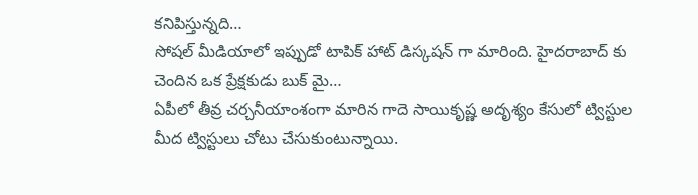కనిపిస్తున్నది…
సోషల్ మీడియాలో ఇప్పుడో టాపిక్ హాట్ డిస్కషన్ గా మారింది. హైదరాబాద్ కు చెందిన ఒక ప్రేక్షకుడు బుక్ మై…
ఏపీలో తీవ్ర చర్చనీయాంశంగా మారిన గాదె సాయికృష్ణ అదృశ్యం కేసులో ట్విస్టుల మీద ట్విస్టులు చోటు చేసుకుంటున్నాయి.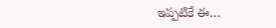ఇప్పటికే ఈ…